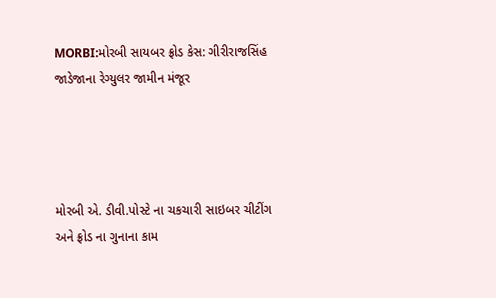MORBI:મોરબી સાયબર ફ્રોડ કેસ: ગીરીરાજસિંહ જાડેજાના રેગ્યુલર જામીન મંજૂર




મોરબી એ. ડીવી.પોસ્ટે ના ચકચારી સાઇબર ચીટીંગ અને ફ્રોડ ના ગુનાના કામ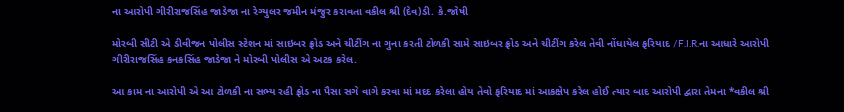ના આરોપી ગીરીરાજસિંહ જાડેજા ના રેગ્યુલર જમીન મંજુર કરાવતા વકીલ શ્રી (દેવ)ડી. કે.જોષી

મોરબી સીટી એ ડીવીજન પોલીસ સ્ટેશન માં સાઇબર ફ્રોડ અને ચીટીંગ ના ગુના કરતી ટોળકી સામે સાઇબર ફ્રોડ અને ચીટીંગ કરેલ તેવી નોંધાયેલ ફરિયાદ /F.I.R.ના આધારે આરોપી ગીરીરાજસિંહ કનકસિંહ જાડેજા ને મોરબી પોલીસ એ અટક કરેલ.

આ કામ ના આરોપી એ આ ટોળકી ના સભ્ય રહી ફ્રોડ ના પૈસા સગે વાગે કરવા માં મદદ કરેલા હોય તેવો ફરિયાદ માં આકક્ષેપ કરેલ હોઈ ત્યાર બાદ આરોપી દ્વારા તેમના *વકીલ શ્રી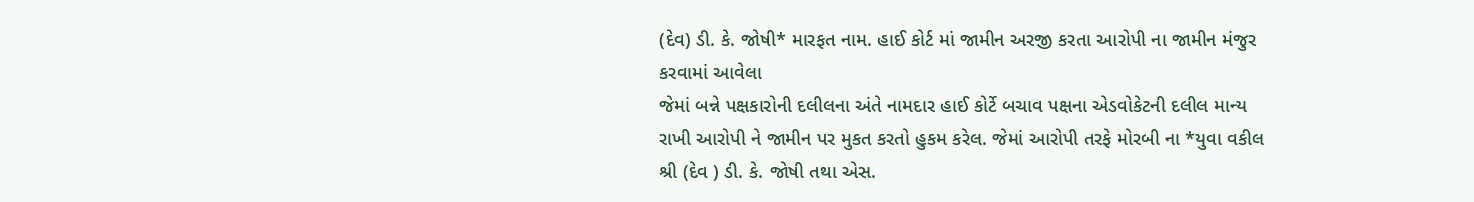(દેવ) ડી. કે. જોષી* મારફત નામ. હાઈ કોર્ટ માં જામીન અરજી કરતા આરોપી ના જામીન મંજુર કરવામાં આવેલા
જેમાં બન્ને પક્ષકારોની દલીલના અંતે નામદાર હાઈ કોર્ટે બચાવ પક્ષના એડવોકેટની દલીલ માન્ય રાખી આરોપી ને જામીન પર મુકત કરતો હુકમ કરેલ. જેમાં આરોપી તરફે મોરબી ના *યુવા વકીલ શ્રી (દેવ ) ડી. કે. જોષી તથા એસ.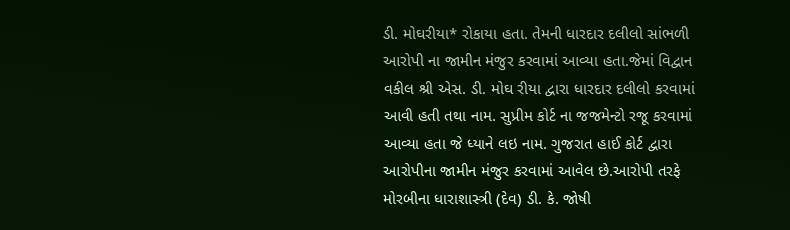ડી. મોઘરીયા* રોકાયા હતા. તેમની ધારદાર દલીલો સાંભળી આરોપી ના જામીન મંજુર કરવામાં આવ્યા હતા.જેમાં વિદ્વાન વકીલ શ્રી એસ. ડી. મોઘ રીયા દ્વારા ધારદાર દલીલો કરવામાં આવી હતી તથા નામ. સુપ્રીમ કોર્ટ ના જજમેન્ટો રજૂ કરવામાં આવ્યા હતા જે ધ્યાને લઇ નામ. ગુજરાત હાઈ કોર્ટ દ્વારા આરોપીના જામીન મંજુર કરવામાં આવેલ છે.આરોપી તરફે મોરબીના ધારાશાસ્ત્રી (દેવ) ડી. કે. જોષી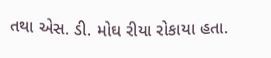તથા એસ. ડી. મોઘ રીયા રોકાયા હતા.